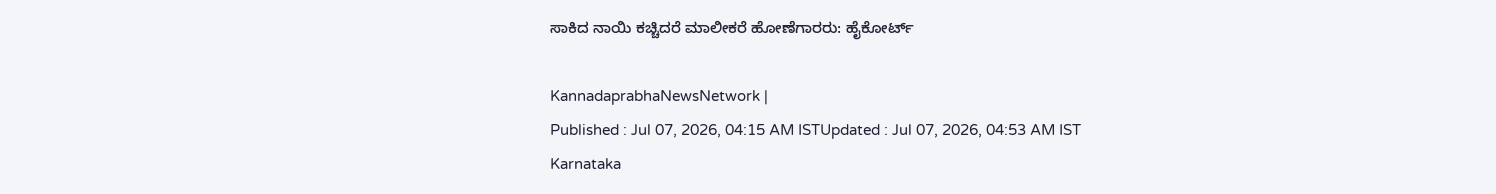ಸಾಕಿದ ನಾಯಿ ಕಚ್ಚಿದರೆ ಮಾಲೀಕರೆ ಹೋಣೆಗಾರರು: ಹೈಕೋರ್ಟ್‌

KannadaprabhaNewsNetwork |
Published : Jul 07, 2026, 04:15 AM ISTUpdated : Jul 07, 2026, 04:53 AM IST
Karnataka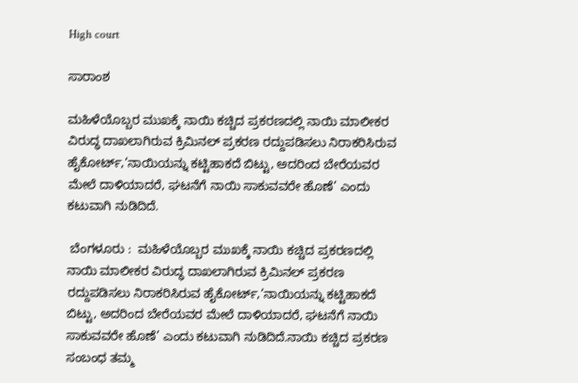High court

ಸಾರಾಂಶ

ಮಹಿಳೆಯೊಬ್ಬರ ಮುಖಕ್ಕೆ ನಾಯಿ ಕಚ್ಚಿದ ಪ್ರಕರಣದಲ್ಲಿ ನಾಯಿ ಮಾಲೀಕರ ವಿರುದ್ಧ‌ ದಾಖಲಾಗಿರುವ ಕ್ರಿಮಿನಲ್‌ ಪ್ರಕರಣ ರದ್ದುಪಡಿಸಲು ನಿರಾಕರಿಸಿರುವ ಹೈಕೋರ್ಟ್,‘ನಾಯಿಯನ್ನು‌ ಕಟ್ಟಿಹಾಕದೆ ಬಿಟ್ಟು, ಅದರಿಂದ ಬೇರೆಯವರ ಮೇಲೆ ದಾಳಿಯಾದರೆ, ಘಟನೆಗೆ ನಾಯಿ ಸಾಕುವವರೇ ಹೊಣೆ’ ಎಂದು ಕಟುವಾಗಿ ನುಡಿದಿದೆ.

 ಬೆಂಗಳೂರು :  ಮಹಿಳೆಯೊಬ್ಬರ ಮುಖಕ್ಕೆ ನಾಯಿ ಕಚ್ಚಿದ ಪ್ರಕರಣದಲ್ಲಿ ನಾಯಿ ಮಾಲೀಕರ ವಿರುದ್ಧ‌ ದಾಖಲಾಗಿರುವ ಕ್ರಿಮಿನಲ್‌ ಪ್ರಕರಣ ರದ್ದುಪಡಿಸಲು ನಿರಾಕರಿಸಿರುವ ಹೈಕೋರ್ಟ್,‘ನಾಯಿಯನ್ನು‌ ಕಟ್ಟಿಹಾಕದೆ ಬಿಟ್ಟು, ಅದರಿಂದ ಬೇರೆಯವರ ಮೇಲೆ ದಾಳಿಯಾದರೆ, ಘಟನೆಗೆ ನಾಯಿ ಸಾಕುವವರೇ ಹೊಣೆ’ ಎಂದು ಕಟುವಾಗಿ ನುಡಿದಿದೆ.ನಾಯಿ ಕಚ್ಚಿದ ಪ್ರಕರಣ ಸಂಬಂಧ ‌ತಮ್ಮ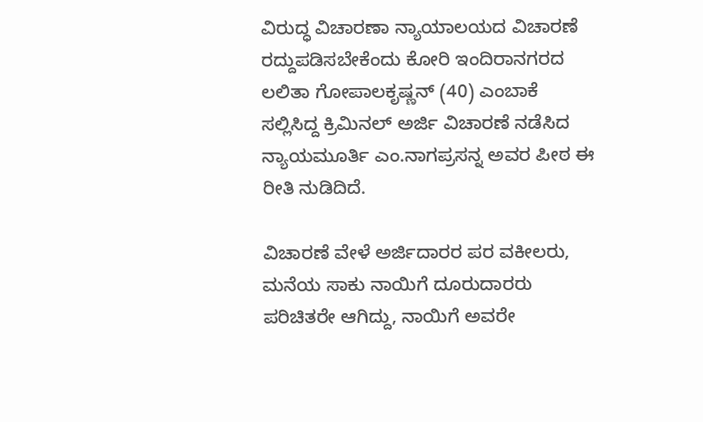ವಿರುದ್ಧ ವಿಚಾರಣಾ ನ್ಯಾಯಾಲಯದ ವಿಚಾರಣೆ ರದ್ದುಪಡಿಸಬೇಕೆಂದು ಕೋರಿ‌ ಇಂದಿರಾನಗರದ ಲಲಿತಾ ಗೋಪಾಲಕೃಷ್ಣನ್‌ (40) ಎಂಬಾಕೆ ಸಲ್ಲಿಸಿದ್ದ ಕ್ರಿಮಿನಲ್‌ ಅರ್ಜಿ ವಿಚಾರಣೆ ನಡೆಸಿದ ನ್ಯಾಯಮೂರ್ತಿ ಎಂ.ನಾಗಪ್ರಸನ್ನ ಅವರ ಪೀಠ ಈ ರೀತಿ ನುಡಿದಿದೆ.

ವಿಚಾರಣೆ ವೇಳೆ ಅರ್ಜಿದಾರರ ಪರ ವಕೀಲರು, ಮನೆಯ ಸಾಕು ನಾಯಿಗೆ ದೂರುದಾರರು ಪರಿಚಿತರೇ ಆಗಿದ್ದು, ನಾಯಿಗೆ ಅವರೇ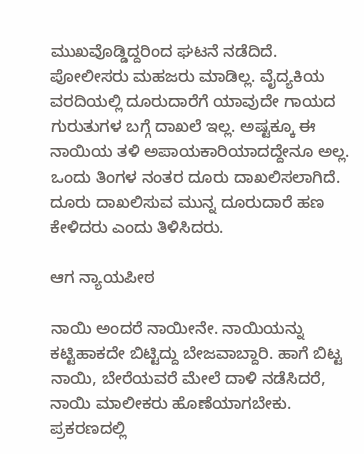ಮುಖವೊಡ್ಡಿದ್ದರಿಂದ ಘಟನೆ ನಡೆದಿದೆ. ಪೋಲೀಸರು ಮಹಜರು‌ ಮಾಡಿಲ್ಲ. ವೈದ್ಯಕಿಯ ವರದಿಯಲ್ಲಿ ದೂರುದಾರೆಗೆ ಯಾವುದೇ ಗಾಯದ ಗುರುತುಗಳ ಬಗ್ಗೆ ದಾಖಲೆ ಇಲ್ಲ. ಅಷ್ಟಕ್ಕೂ ಈ ನಾಯಿಯ ತಳಿ ಅಪಾಯಕಾರಿಯಾದದ್ದೇನೂ ಅಲ್ಲ. ಒಂದು ತಿಂಗಳ ನಂತರ ದೂರು ದಾಖಲಿಸಲಾಗಿದೆ. ದೂರು ದಾಖಲಿಸುವ ಮುನ್ನ ದೂರುದಾರೆ ಹಣ‌‌ ಕೇಳಿದರು ಎಂದು ತಿಳಿಸಿದರು.

ಆಗ ನ್ಯಾಯಪೀಠ

ನಾಯಿ ಅಂದರೆ ನಾಯೀನೇ. ನಾಯಿಯನ್ನು ಕಟ್ಟಿಹಾಕದೇ ಬಿಟ್ಟಿದ್ದು ಬೇಜವಾಬ್ದಾರಿ. ಹಾಗೆ ಬಿಟ್ಟ ನಾಯಿ, ಬೇರೆಯವರೆ ಮೇಲೆ‌ ದಾಳಿ ನಡೆಸಿದರೆ, ನಾಯಿ ಮಾಲೀಕರು‌ ಹೊಣೆಯಾಗಬೇಕು‌. ಪ್ರಕರಣದಲ್ಲಿ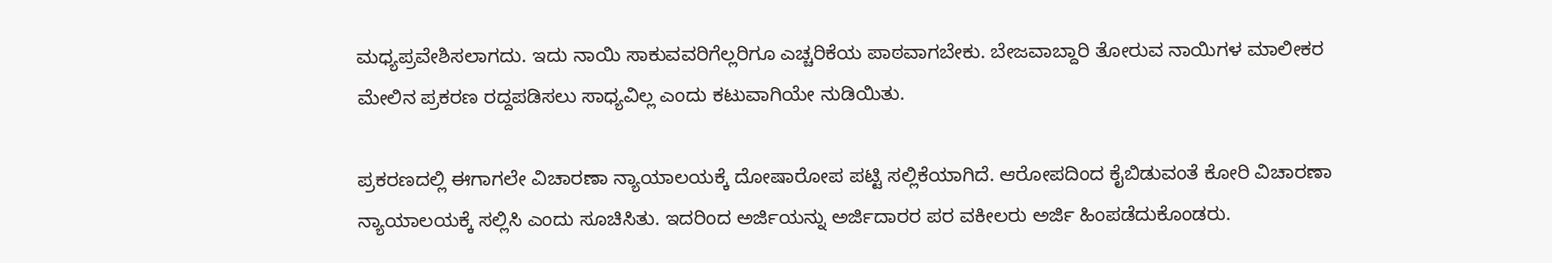ಮಧ್ಯಪ್ರವೇಶಿಸಲಾಗದು. ಇದು ನಾಯಿ ಸಾಕುವವರಿಗೆಲ್ಲರಿಗೂ ಎಚ್ಚರಿಕೆಯ ಪಾಠವಾಗಬೇಕು. ಬೇಜವಾಬ್ದಾರಿ ತೋರುವ ನಾಯಿಗಳ ಮಾಲೀಕರ ಮೇಲಿನ ಪ್ರಕರಣ ರದ್ದಪಡಿಸಲು ಸಾಧ್ಯವಿಲ್ಲ‌ ಎಂದು ಕಟುವಾಗಿಯೇ ನುಡಿಯಿತು.

ಪ್ರಕರಣದಲ್ಲಿ ಈಗಾಗಲೇ ವಿಚಾರಣಾ ನ್ಯಾಯಾಲಯಕ್ಕೆ ದೋಷಾರೋಪ ಪಟ್ಟಿ ಸಲ್ಲಿಕೆಯಾಗಿದೆ. ಆರೋಪದಿಂದ ಕೈಬಿಡುವಂತೆ ಕೋರಿ ವಿಚಾರಣಾ ನ್ಯಾಯಾಲಯಕ್ಕೆ ಸಲ್ಲಿಸಿ ಎಂದು ‌ಸೂಚಿಸಿತು. ಇದರಿಂದ ಅರ್ಜಿಯನ್ನು ಅರ್ಜಿದಾರರ ಪರ ವಕೀಲರು ಅರ್ಜಿ ‌ಹಿಂಪಡೆದುಕೊಂಡರು.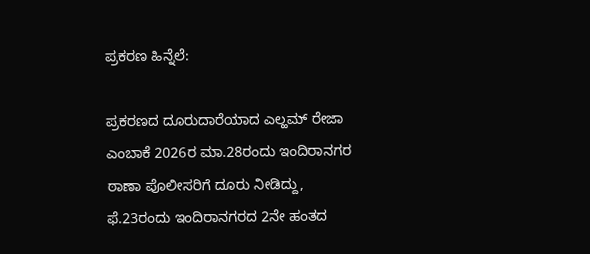ಪ್ರಕರಣ ಹಿನ್ನೆಲೆ:

ಪ್ರಕರಣದ ದೂರುದಾರೆಯಾದ ಎಲ್ಹಮ್ ರೇಜಾ ಎಂಬಾಕೆ 2026ರ ಮಾ.28ರಂದು ಇಂದಿರಾನಗರ ಠಾಣಾ‌ ಪೊಲೀಸರಿಗೆ ದೂರು‌ ನೀಡಿದ್ದು, ಫೆ.23ರಂದು‌‌ ಇಂದಿರಾನಗರದ 2ನೇ ಹಂತದ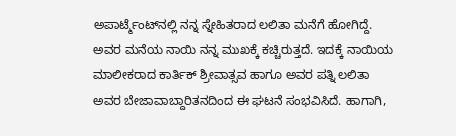ಅಪಾರ್ಟ್ಮೆಂಟ್‌ನಲ್ಲಿ ನನ್ನ ಸ್ನೇಹಿತರಾದ ಲಲಿತಾ ಮನೆಗೆ ಹೋಗಿದ್ದೆ. ಅವರ ಮನೆಯ ನಾಯಿ ನನ್ನ ಮುಖಕ್ಕೆ ಕಚ್ಚಿರುತ್ತದೆ. ಇದಕ್ಕೆ ನಾಯಿಯ ಮಾಲೀಕರಾದ ಕಾರ್ತಿಕ್ ಶ್ರೀವಾತ್ಸವ ಹಾಗೂ ಅವರ ಪತ್ನಿ ಲಲಿತಾ ಅವರ ಬೇಜಾವಾಬ್ದಾರಿತನದಿಂದ ಈ ಘಟನೆ ಸಂಭವಿಸಿದೆ. ಹಾಗಾಗಿ,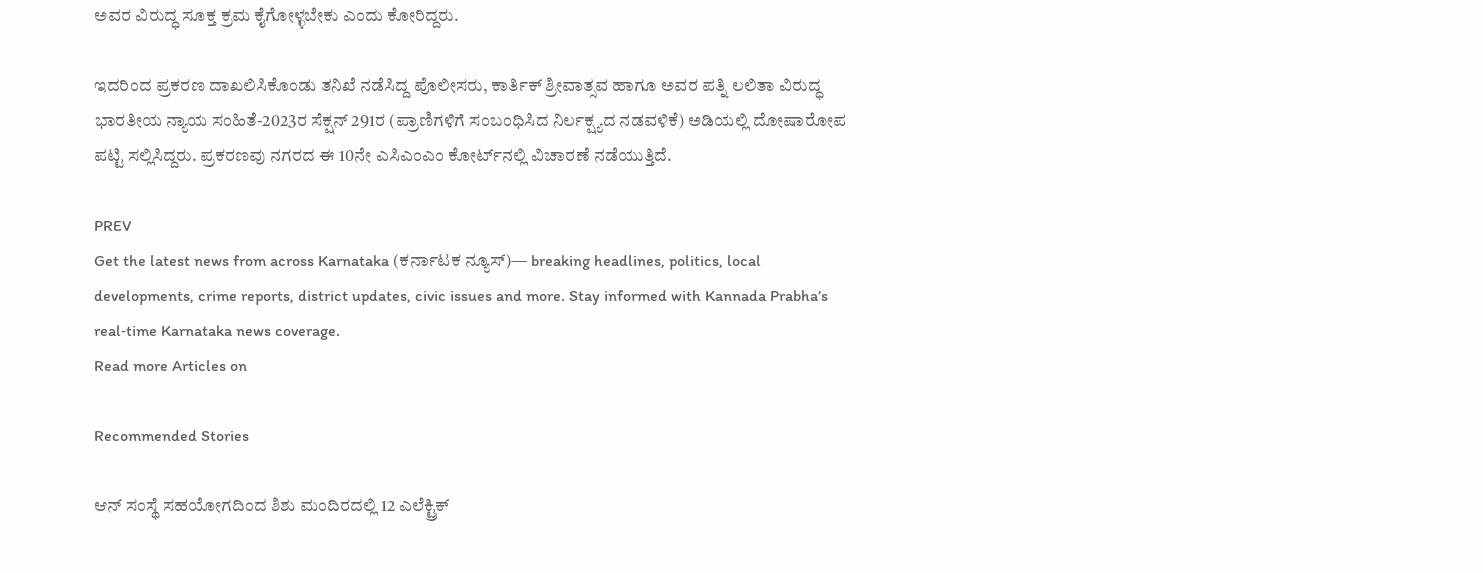ಅವರ ವಿರುದ್ಧ ಸೂಕ್ತ ಕ್ರಮ ಕೈಗೋಳ್ಳಬೇಕು ಎಂದು ಕೋರಿದ್ದರು.

ಇದರಿಂದ‌ ಪ್ರಕರಣ‌ ದಾಖಲಿಸಿಕೊಂಡು ತನಿಖೆ ನಡೆಸಿದ್ದ ಪೊಲೀಸರು, ಕಾರ್ತಿಕ್ ಶ್ರೀವಾತ್ಸವ ಹಾಗೂ ಅವರ ಪತ್ನಿ ಲಲಿತಾ ವಿರುದ್ಧ ಭಾರತೀಯ ನ್ಯಾಯ ಸಂಹಿತೆ-2023ರ ಸೆಕ್ಷನ್ 291ರ (ಪ್ರಾಣಿಗಳಿಗೆ ಸಂಬಂಧಿಸಿದ ನಿರ್ಲಕ್ಷ್ಯದ ನಡವಳಿಕೆ) ಅಡಿಯಲ್ಲಿ ದೋಷಾರೋಪ‌ ಪಟ್ಟಿ ಸಲ್ಲಿಸಿದ್ದರು. ಪ್ರಕರಣವು ನಗರದ ಈ 10ನೇ ಎಸಿಎಂಎಂ ಕೋರ್ಟ್‌ನಲ್ಲಿ ವಿಚಾರಣೆ ನಡೆಯುತ್ತಿದೆ.

PREV
Get the latest news from across Karnataka (ಕರ್ನಾಟಕ ನ್ಯೂಸ್)— breaking headlines, politics, local developments, crime reports, district updates, civic issues and more. Stay informed with Kannada Prabha’s real‑time Karnataka news coverage.
Read more Articles on

Recommended Stories

ಆನ್ ಸಂಸ್ಥೆ ಸಹಯೋಗದಿಂದ ಶಿಶು ಮಂದಿರದಲ್ಲಿ 12 ಎಲೆಕ್ಟ್ರಿಕ್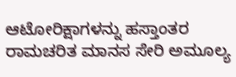ಆಟೋರಿಕ್ಷಾಗಳನ್ನು ಹಸ್ತಾಂತರ
ರಾಮಚರಿತ ಮಾನಸ ಸೇರಿ ಅಮೂಲ್ಯ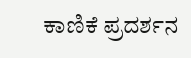ಕಾಣಿಕೆ ಪ್ರದರ್ಶನ